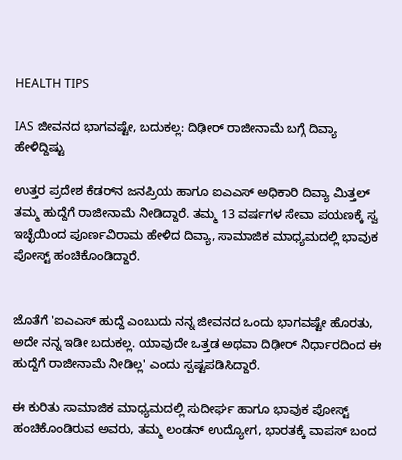HEALTH TIPS

IAS ಜೀವನದ ಭಾಗವಷ್ಟೇ, ಬದುಕಲ್ಲ: ದಿಢೀರ್ ರಾಜೀನಾಮೆ ಬಗ್ಗೆ ದಿವ್ಯಾ ಹೇಳಿದ್ದಿಷ್ಟು

ಉತ್ತರ ಪ್ರದೇಶ ಕೆಡರ್‌ನ ಜನಪ್ರಿಯ ಹಾಗೂ ಐಎಎಸ್ ಅಧಿಕಾರಿ ದಿವ್ಯಾ ಮಿತ್ತಲ್ ತಮ್ಮ ಹುದ್ದೆಗೆ ರಾಜೀನಾಮೆ ನೀಡಿದ್ದಾರೆ. ತಮ್ಮ 13 ವರ್ಷಗಳ ಸೇವಾ ಪಯಣಕ್ಕೆ ಸ್ವ ಇಚ್ಛೆಯಿಂದ ಪೂರ್ಣವಿರಾಮ ಹೇಳಿದ ದಿವ್ಯಾ, ಸಾಮಾಜಿಕ ಮಾಧ್ಯಮದಲ್ಲಿ ಭಾವುಕ ಪೋಸ್ಟ್ ಹಂಚಿಕೊಂಡಿದ್ದಾರೆ.


ಜೊತೆಗೆ 'ಐಎಎಸ್ ಹುದ್ದೆ ಎಂಬುದು ನನ್ನ ಜೀವನದ ಒಂದು ಭಾಗವಷ್ಟೇ ಹೊರತು, ಅದೇ ನನ್ನ ಇಡೀ ಬದುಕಲ್ಲ. ಯಾವುದೇ ಒತ್ತಡ ಅಥವಾ ದಿಢೀರ್ ನಿರ್ಧಾರದಿಂದ ಈ ಹುದ್ದೆಗೆ ರಾಜೀನಾಮೆ ನೀಡಿಲ್ಲ' ಎಂದು ಸ್ಪಷ್ಟಪಡಿಸಿದ್ದಾರೆ.

ಈ ಕುರಿತು ಸಾಮಾಜಿಕ ಮಾಧ್ಯಮದಲ್ಲಿ ಸುದೀರ್ಘ ಹಾಗೂ ಭಾವುಕ ಪೋಸ್ಟ್ ಹಂಚಿಕೊಂಡಿರುವ ಅವರು, ತಮ್ಮ ಲಂಡನ್ ಉದ್ಯೋಗ, ಭಾರತಕ್ಕೆ ವಾಪಸ್ ಬಂದ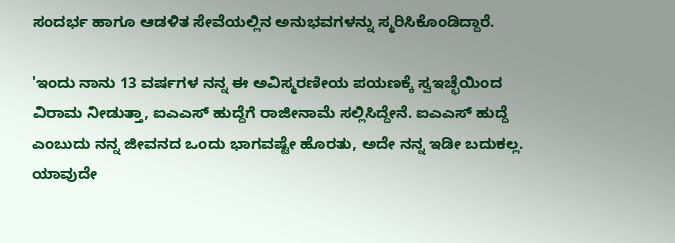ಸಂದರ್ಭ ಹಾಗೂ ಆಡಳಿತ ಸೇವೆಯಲ್ಲಿನ ಅನುಭವಗಳನ್ನು ಸ್ಮರಿಸಿಕೊಂಡಿದ್ದಾರೆ.

'ಇಂದು ನಾನು 13 ವರ್ಷಗಳ ನನ್ನ ಈ ಅವಿಸ್ಮರಣೀಯ ಪಯಣಕ್ಕೆ ಸ್ವಇಚ್ಛೆಯಿಂದ ವಿರಾಮ ನೀಡುತ್ತಾ, ಐಎಎಸ್ ಹುದ್ದೆಗೆ ರಾಜೀನಾಮೆ ಸಲ್ಲಿಸಿದ್ದೇನೆ. ಐಎಎಸ್ ಹುದ್ದೆ ಎಂಬುದು ನನ್ನ ಜೀವನದ ಒಂದು ಭಾಗವಷ್ಟೇ ಹೊರತು, ಅದೇ ನನ್ನ ಇಡೀ ಬದುಕಲ್ಲ. ಯಾವುದೇ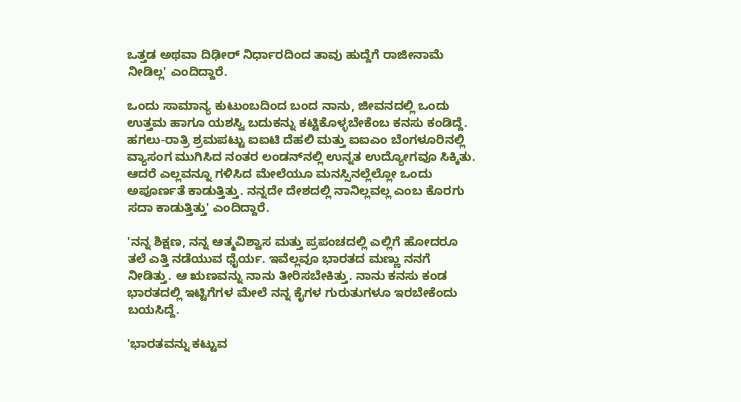ಒತ್ತಡ ಅಥವಾ ದಿಢೀರ್ ನಿರ್ಧಾರದಿಂದ ತಾವು ಹುದ್ದೆಗೆ ರಾಜೀನಾಮೆ ನೀಡಿಲ್ಲ' ಎಂದಿದ್ದಾರೆ.

ಒಂದು ಸಾಮಾನ್ಯ ಕುಟುಂಬದಿಂದ ಬಂದ ನಾನು, ಜೀವನದಲ್ಲಿ ಒಂದು ಉತ್ತಮ ಹಾಗೂ ಯಶಸ್ವಿ ಬದುಕನ್ನು ಕಟ್ಟಿಕೊಳ್ಳಬೇಕೆಂಬ ಕನಸು ಕಂಡಿದ್ದೆ. ಹಗಲು-ರಾತ್ರಿ ಶ್ರಮಪಟ್ಟು ಐಐಟಿ ದೆಹಲಿ ಮತ್ತು ಐಐಎಂ ಬೆಂಗಳೂರಿನಲ್ಲಿ ವ್ಯಾಸಂಗ ಮುಗಿಸಿದ ನಂತರ ಲಂಡನ್‌ನಲ್ಲಿ ಉನ್ನತ ಉದ್ಯೋಗವೂ ಸಿಕ್ಕಿತು. ಆದರೆ ಎಲ್ಲವನ್ನೂ ಗಳಿಸಿದ ಮೇಲೆಯೂ ಮನಸ್ಸಿನಲ್ಲೆಲ್ಲೋ ಒಂದು ಅಪೂರ್ಣತೆ ಕಾಡುತ್ತಿತ್ತು. ನನ್ನದೇ ದೇಶದಲ್ಲಿ ನಾನಿಲ್ಲವಲ್ಲ ಎಂಬ ಕೊರಗು ಸದಾ ಕಾಡುತ್ತಿತ್ತು' ಎಂದಿದ್ದಾರೆ.

'ನನ್ನ ಶಿಕ್ಷಣ, ನನ್ನ ಆತ್ಮವಿಶ್ವಾಸ ಮತ್ತು ಪ್ರಪಂಚದಲ್ಲಿ ಎಲ್ಲಿಗೆ ಹೋದರೂ ತಲೆ ಎತ್ತಿ ನಡೆಯುವ ಧೈರ್ಯ. ಇವೆಲ್ಲವೂ ಭಾರತದ ಮಣ್ಣು ನನಗೆ ನೀಡಿತ್ತು. ಆ ಋಣವನ್ನು ನಾನು ತೀರಿಸಬೇಕಿತ್ತು. ನಾನು ಕನಸು ಕಂಡ ಭಾರತದಲ್ಲಿ ಇಟ್ಟಿಗೆಗಳ ಮೇಲೆ ನನ್ನ ಕೈಗಳ ಗುರುತುಗಳೂ ಇರಬೇಕೆಂದು ಬಯಸಿದ್ದೆ.

'ಭಾರತವನ್ನು ಕಟ್ಟುವ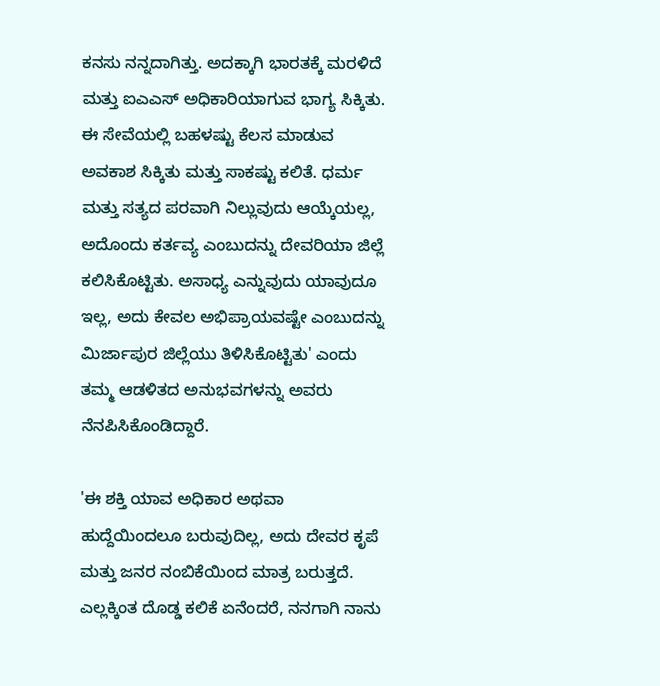ಕನಸು ನನ್ನದಾಗಿತ್ತು. ಅದಕ್ಕಾಗಿ ಭಾರತಕ್ಕೆ ಮರಳಿದೆ ಮತ್ತು ಐಎಎಸ್ ಅಧಿಕಾರಿಯಾಗುವ ಭಾಗ್ಯ ಸಿಕ್ಕಿತು. ಈ ಸೇವೆಯಲ್ಲಿ ಬಹಳಷ್ಟು ಕೆಲಸ ಮಾಡುವ ಅವಕಾಶ ಸಿಕ್ಕಿತು ಮತ್ತು ಸಾಕಷ್ಟು ಕಲಿತೆ. ಧರ್ಮ ಮತ್ತು ಸತ್ಯದ ಪರವಾಗಿ ನಿಲ್ಲುವುದು ಆಯ್ಕೆಯಲ್ಲ, ಅದೊಂದು ಕರ್ತವ್ಯ ಎಂಬುದನ್ನು ದೇವರಿಯಾ ಜಿಲ್ಲೆ ಕಲಿಸಿಕೊಟ್ಟಿತು. ಅಸಾಧ್ಯ ಎನ್ನುವುದು ಯಾವುದೂ ಇಲ್ಲ, ಅದು ಕೇವಲ ಅಭಿಪ್ರಾಯವಷ್ಟೇ ಎಂಬುದನ್ನು ಮಿರ್ಜಾಪುರ ಜಿಲ್ಲೆಯು ತಿಳಿಸಿಕೊಟ್ಟಿತು' ಎಂದು ತಮ್ಮ ಆಡಳಿತದ ಅನುಭವಗಳನ್ನು ಅವರು ನೆನಪಿಸಿಕೊಂಡಿದ್ದಾರೆ.

'ಈ ಶಕ್ತಿ ಯಾವ ಅಧಿಕಾರ ಅಥವಾ ಹುದ್ದೆಯಿಂದಲೂ ಬರುವುದಿಲ್ಲ, ಅದು ದೇವರ ಕೃಪೆ ಮತ್ತು ಜನರ ನಂಬಿಕೆಯಿಂದ ಮಾತ್ರ ಬರುತ್ತದೆ. ಎಲ್ಲಕ್ಕಿಂತ ದೊಡ್ಡ ಕಲಿಕೆ ಏನೆಂದರೆ, ನನಗಾಗಿ ನಾನು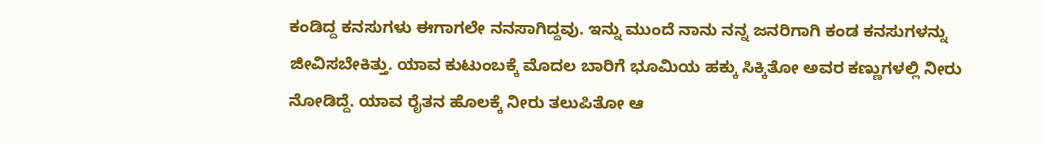ಕಂಡಿದ್ದ ಕನಸುಗಳು ಈಗಾಗಲೇ ನನಸಾಗಿದ್ದವು. ಇನ್ನು ಮುಂದೆ ನಾನು ನನ್ನ ಜನರಿಗಾಗಿ ಕಂಡ ಕನಸುಗಳನ್ನು ಜೀವಿಸಬೇಕಿತ್ತು. ಯಾವ ಕುಟುಂಬಕ್ಕೆ ಮೊದಲ ಬಾರಿಗೆ ಭೂಮಿಯ ಹಕ್ಕು ಸಿಕ್ಕಿತೋ ಅವರ ಕಣ್ಣುಗಳಲ್ಲಿ ನೀರು ನೋಡಿದ್ದೆ. ಯಾವ ರೈತನ ಹೊಲಕ್ಕೆ ನೀರು ತಲುಪಿತೋ ಆ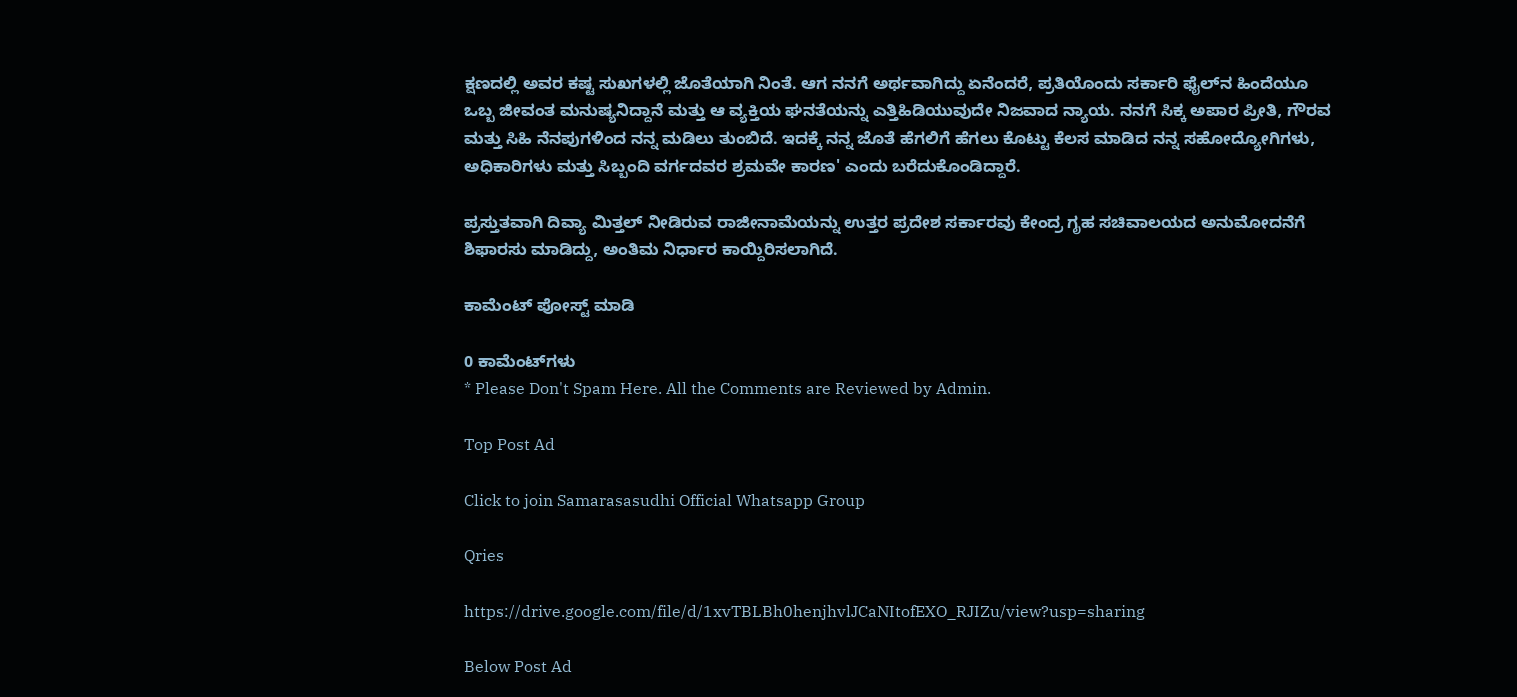ಕ್ಷಣದಲ್ಲಿ ಅವರ ಕಷ್ಟ ಸುಖಗಳಲ್ಲಿ ಜೊತೆಯಾಗಿ ನಿಂತೆ. ಆಗ ನನಗೆ ಅರ್ಥವಾಗಿದ್ದು ಏನೆಂದರೆ, ಪ್ರತಿಯೊಂದು ಸರ್ಕಾರಿ ಫೈಲ್‌ನ ಹಿಂದೆಯೂ ಒಬ್ಬ ಜೀವಂತ ಮನುಷ್ಯನಿದ್ದಾನೆ ಮತ್ತು ಆ ವ್ಯಕ್ತಿಯ ಘನತೆಯನ್ನು ಎತ್ತಿಹಿಡಿಯುವುದೇ ನಿಜವಾದ ನ್ಯಾಯ. ನನಗೆ ಸಿಕ್ಕ ಅಪಾರ ಪ್ರೀತಿ, ಗೌರವ ಮತ್ತು ಸಿಹಿ ನೆನಪುಗಳಿಂದ ನನ್ನ ಮಡಿಲು ತುಂಬಿದೆ. ಇದಕ್ಕೆ ನನ್ನ ಜೊತೆ ಹೆಗಲಿಗೆ ಹೆಗಲು ಕೊಟ್ಟು ಕೆಲಸ ಮಾಡಿದ ನನ್ನ ಸಹೋದ್ಯೋಗಿಗಳು, ಅಧಿಕಾರಿಗಳು ಮತ್ತು ಸಿಬ್ಬಂದಿ ವರ್ಗದವರ ಶ್ರಮವೇ ಕಾರಣ' ಎಂದು ಬರೆದುಕೊಂಡಿದ್ದಾರೆ.

ಪ್ರಸ್ತುತವಾಗಿ ದಿವ್ಯಾ ಮಿತ್ತಲ್ ನೀಡಿರುವ ರಾಜೀನಾಮೆಯನ್ನು ಉತ್ತರ ಪ್ರದೇಶ ಸರ್ಕಾರವು ಕೇಂದ್ರ ಗೃಹ ಸಚಿವಾಲಯದ ಅನುಮೋದನೆಗೆ ಶಿಫಾರಸು ಮಾಡಿದ್ದು, ಅಂತಿಮ ನಿರ್ಧಾರ ಕಾಯ್ದಿರಿಸಲಾಗಿದೆ.

ಕಾಮೆಂಟ್‌‌ ಪೋಸ್ಟ್‌ ಮಾಡಿ

0 ಕಾಮೆಂಟ್‌ಗಳು
* Please Don't Spam Here. All the Comments are Reviewed by Admin.

Top Post Ad

Click to join Samarasasudhi Official Whatsapp Group

Qries

https://drive.google.com/file/d/1xvTBLBh0henjhvlJCaNItofEXO_RJIZu/view?usp=sharing

Below Post Ad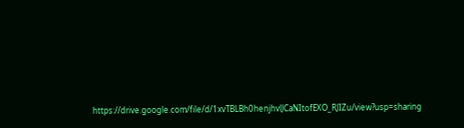https://drive.google.com/file/d/1xvTBLBh0henjhvlJCaNItofEXO_RJIZu/view?usp=sharing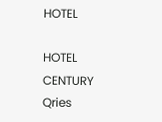HOTEL

HOTEL
CENTURY
Qries